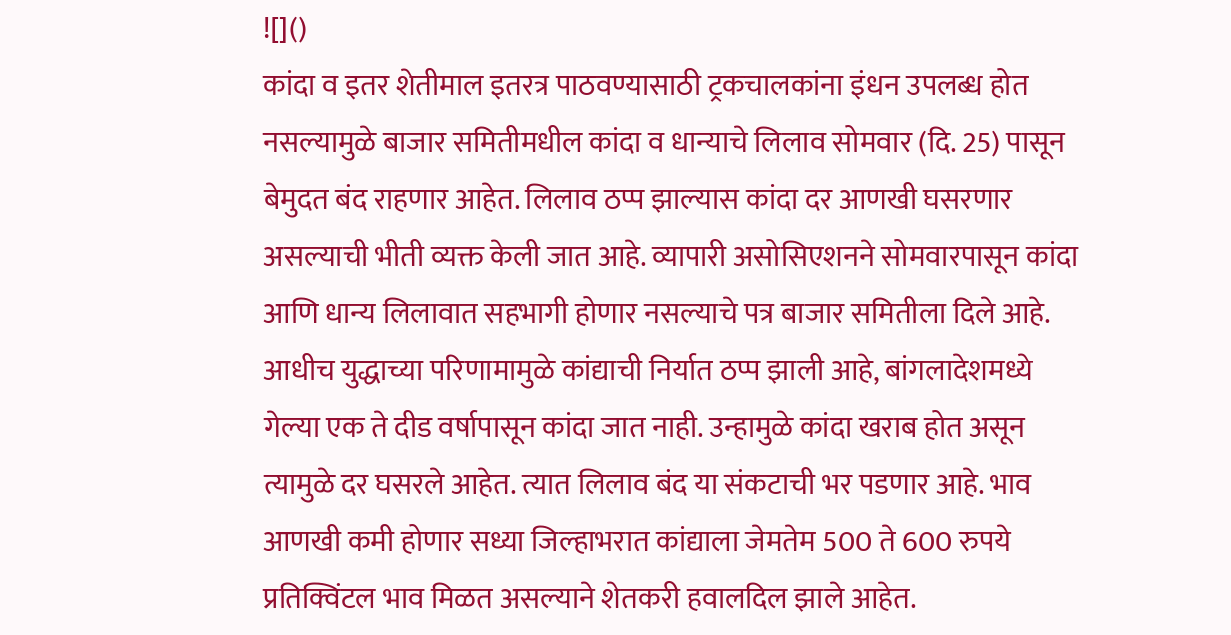![]()
कांदा व इतर शेतीमाल इतरत्र पाठवण्यासाठी ट्रकचालकांना इंधन उपलब्ध होत नसल्यामुळे बाजार समितीमधील कांदा व धान्याचे लिलाव सोमवार (दि. 25) पासून बेमुदत बंद राहणार आहेत. लिलाव ठप्प झाल्यास कांदा दर आणखी घसरणार असल्याची भीती व्यक्त केली जात आहे. व्यापारी असोसिएशनने सोमवारपासून कांदा आणि धान्य लिलावात सहभागी होणार नसल्याचे पत्र बाजार समितीला दिले आहे. आधीच युद्धाच्या परिणामामुळे कांद्याची निर्यात ठप्प झाली आहे, बांगलादेशमध्ये गेल्या एक ते दीड वर्षापासून कांदा जात नाही. उन्हामुळे कांदा खराब होत असून त्यामुळे दर घसरले आहेत. त्यात लिलाव बंद या संकटाची भर पडणार आहे. भाव आणखी कमी होणार सध्या जिल्हाभरात कांद्याला जेमतेम 500 ते 600 रुपये प्रतिक्विंटल भाव मिळत असल्याने शेतकरी हवालदिल झाले आहेत.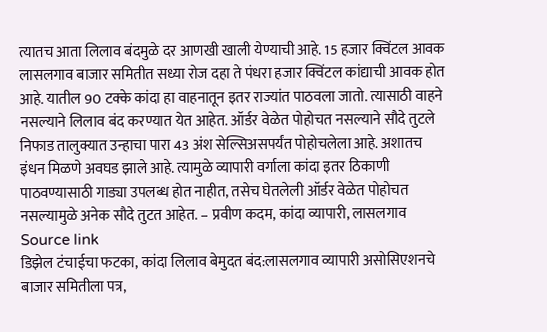त्यातच आता लिलाव बंदमुळे दर आणखी खाली येण्याची आहे. 15 हजार क्विंटल आवक लासलगाव बाजार समितीत सध्या रोज दहा ते पंधरा हजार क्विंटल कांद्याची आवक होत आहे. यातील 90 टक्के कांदा हा वाहनातून इतर राज्यांत पाठवला जातो. त्यासाठी वाहने नसल्याने लिलाव बंद करण्यात येत आहेत. ऑर्डर वेळेत पोहोचत नसल्याने सौदे तुटले निफाड तालुक्यात उन्हाचा पारा 43 अंश सेल्सिअसपर्यंत पोहोचलेला आहे. अशातच इंधन मिळणे अवघड झाले आहे. त्यामुळे व्यापारी वर्गाला कांदा इतर ठिकाणी पाठवण्यासाठी गाड्या उपलब्ध होत नाहीत, तसेच घेतलेली ऑर्डर वेळेत पोहोचत नसल्यामुळे अनेक सौदे तुटत आहेत. – प्रवीण कदम, कांदा व्यापारी, लासलगाव
Source link
डिझेल टंचाईचा फटका, कांदा लिलाव बेमुदत बंद:लासलगाव व्यापारी असोसिएशनचे बाजार समितीला पत्र,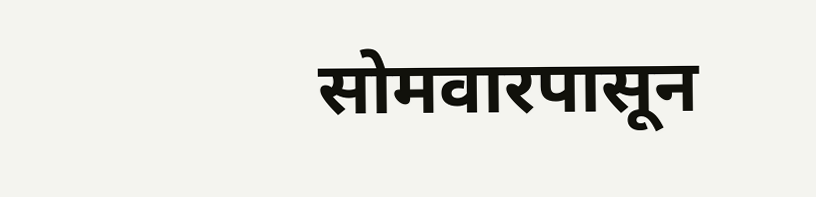सोमवारपासून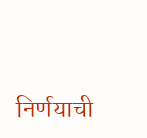निर्णयाची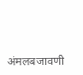अंमलबजावणी